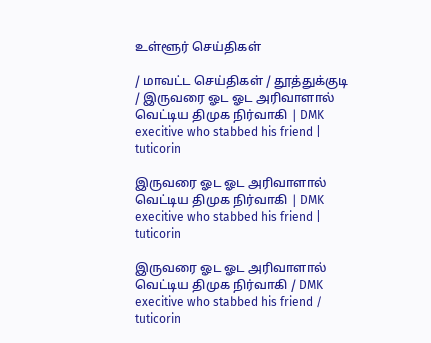உள்ளூர் செய்திகள்

/ மாவட்ட செய்திகள் / தூத்துக்குடி / இருவரை ஓட ஓட அரிவாளால் வெட்டிய திமுக நிர்வாகி | DMK execitive who stabbed his friend | tuticorin

இருவரை ஓட ஓட அரிவாளால் வெட்டிய திமுக நிர்வாகி | DMK execitive who stabbed his friend | tuticorin

இருவரை ஓட ஓட அரிவாளால் வெட்டிய திமுக நிர்வாகி / DMK execitive who stabbed his friend / tuticorin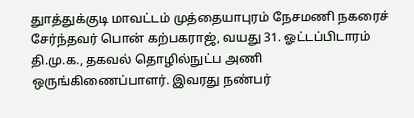துாத்துக்குடி மாவட்டம் முத்தையாபுரம் நேசமணி நகரைச் சேர்ந்தவர் பொன் கற்பகராஜ், வயது 31. ஓட்டப்பிடாரம் தி.மு.க., தகவல் தொழில்நுட்ப அணி ஒருங்கிணைப்பாளர். இவரது நண்பர்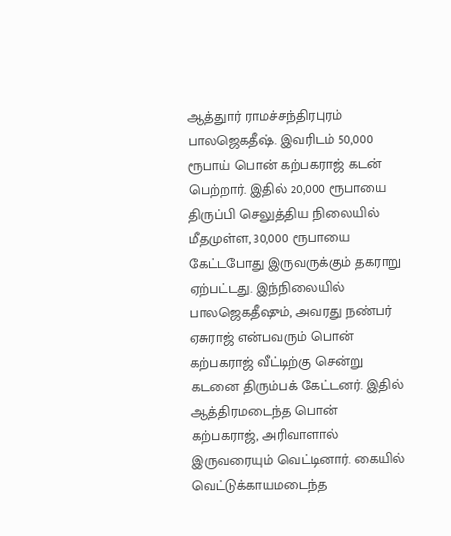ஆத்துார் ராமச்சந்திரபுரம் பாலஜெகதீஷ். இவரிடம் 50,000 ரூபாய் பொன் கற்பகராஜ் கடன் பெற்றார். இதில் 20,000 ரூபாயை திருப்பி செலுத்திய நிலையில் மீதமுள்ள, 30,000 ரூபாயை கேட்டபோது இருவருக்கும் தகராறு ஏற்பட்டது. இந்நிலையில் பாலஜெகதீஷும், அவரது நண்பர் ஏசுராஜ் என்பவரும் பொன் கற்பகராஜ் வீட்டிற்கு சென்று கடனை திரும்பக் கேட்டனர். இதில் ஆத்திரமடைந்த பொன் கற்பகராஜ், அரிவாளால் இருவரையும் வெட்டினார். கையில் வெட்டுக்காயமடைந்த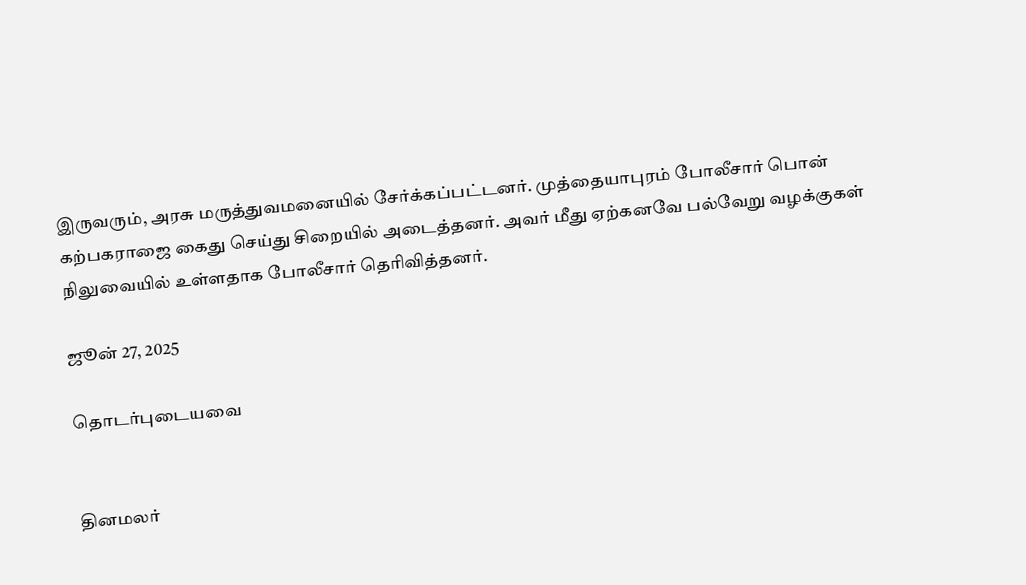இருவரும், அரசு மருத்துவமனையில் சேர்க்கப்பட்டனர். முத்தையாபுரம் போலீசார் பொன் கற்பகராஜை கைது செய்து சிறையில் அடைத்தனர். அவர் மீது ஏற்கனவே பல்வேறு வழக்குகள் நிலுவையில் உள்ளதாக போலீசார் தெரிவித்தனர்.

ஜூன் 27, 2025

தொடர்புடையவை


தினமலர்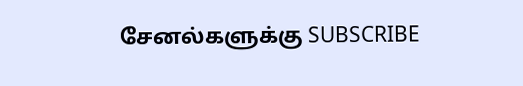சேனல்களுக்கு SUBSCRIBE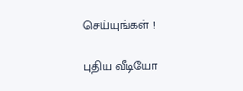செய்யுங்கள் !

புதிய வீடியோ